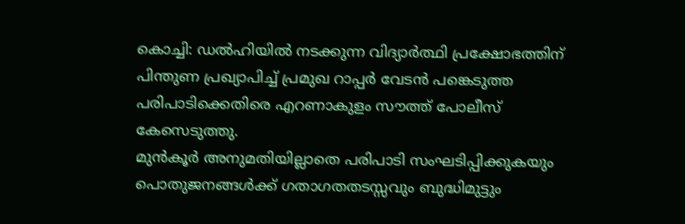കൊച്ചി: ഡൽഹിയിൽ നടക്കുന്ന വിദ്യാർത്ഥി പ്രക്ഷോഭത്തിന് പിന്തുണ പ്രഖ്യാപിച്ച് പ്രമുഖ റാപ്പർ വേടൻ പങ്കെടുത്ത പരിപാടിക്കെതിരെ എറണാകുളം സൗത്ത് പോലീസ് കേസെടുത്തു.
മുൻകൂർ അനുമതിയില്ലാതെ പരിപാടി സംഘടിപ്പിക്കുകയും പൊതുജനങ്ങൾക്ക് ഗതാഗതതടസ്സവും ബുദ്ധിമുട്ടും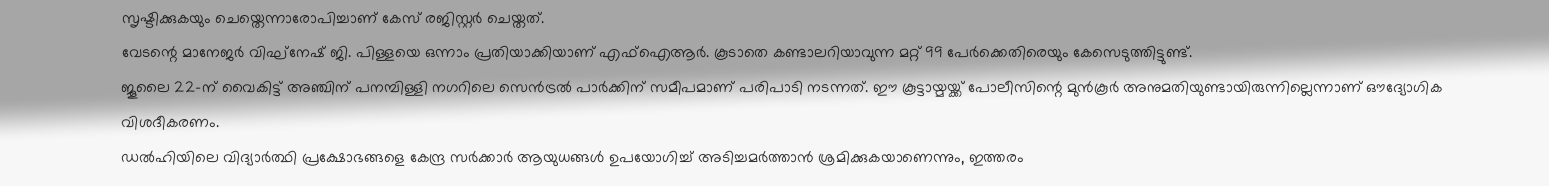സൃഷ്ടിക്കുകയും ചെയ്തെന്നാരോപിച്ചാണ് കേസ് രജിസ്റ്റർ ചെയ്തത്.
വേടന്റെ മാനേജർ വിഘ്നേഷ് ജി. പിള്ളയെ ഒന്നാം പ്രതിയാക്കിയാണ് എഫ്ഐആർ. കൂടാതെ കണ്ടാലറിയാവുന്ന മറ്റ് 99 പേർക്കെതിരെയും കേസെടുത്തിട്ടുണ്ട്.
ജൂലൈ 22-ന് വൈകിട്ട് അഞ്ചിന് പനമ്പിള്ളി നഗറിലെ സെൻട്രൽ പാർക്കിന് സമീപമാണ് പരിപാടി നടന്നത്. ഈ കൂട്ടായ്മയ്ക്ക് പോലീസിന്റെ മുൻകൂർ അനുമതിയുണ്ടായിരുന്നില്ലെന്നാണ് ഔദ്യോഗിക വിശദീകരണം.
ഡൽഹിയിലെ വിദ്യാർത്ഥി പ്രക്ഷോഭങ്ങളെ കേന്ദ്ര സർക്കാർ ആയുധങ്ങൾ ഉപയോഗിച്ച് അടിച്ചമർത്താൻ ശ്രമിക്കുകയാണെന്നും, ഇത്തരം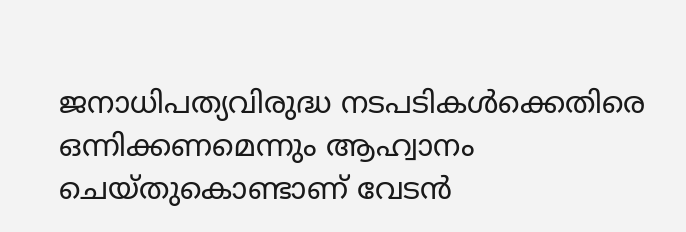ജനാധിപത്യവിരുദ്ധ നടപടികൾക്കെതിരെ ഒന്നിക്കണമെന്നും ആഹ്വാനം ചെയ്തുകൊണ്ടാണ് വേടൻ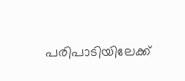പരിപാടിയിലേക്ക്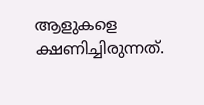ആളുകളെ ക്ഷണിച്ചിരുന്നത്.